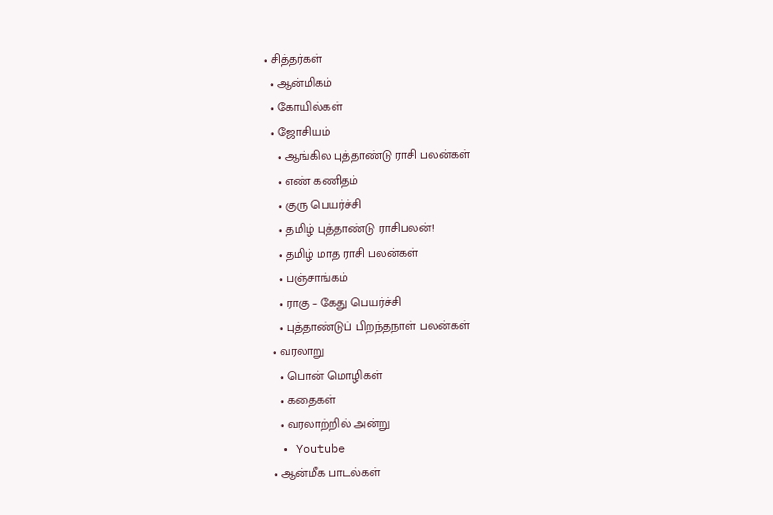• சித்தர்கள்
  • ஆன்மிகம்
  • கோயில்கள்
  • ஜோசியம்
    • ஆங்கில புத்தாண்டு ராசி பலன்கள்
    • எண் கணிதம்
    • குரு பெயர்ச்சி
    • தமிழ் புத்தாண்டு ராசிபலன்!
    • தமிழ் மாத ராசி பலன்கள்
    • பஞ்சாங்கம்
    • ராகு – கேது பெயர்ச்சி
    • புத்தாண்டுப் பிறந்தநாள் பலன்கள்
  • வரலாறு
    • பொன் மொழிகள்
    • கதைகள்
    • வரலாற்றில் அன்று
  • Youtube
  • ஆன்மீக பாடல்கள்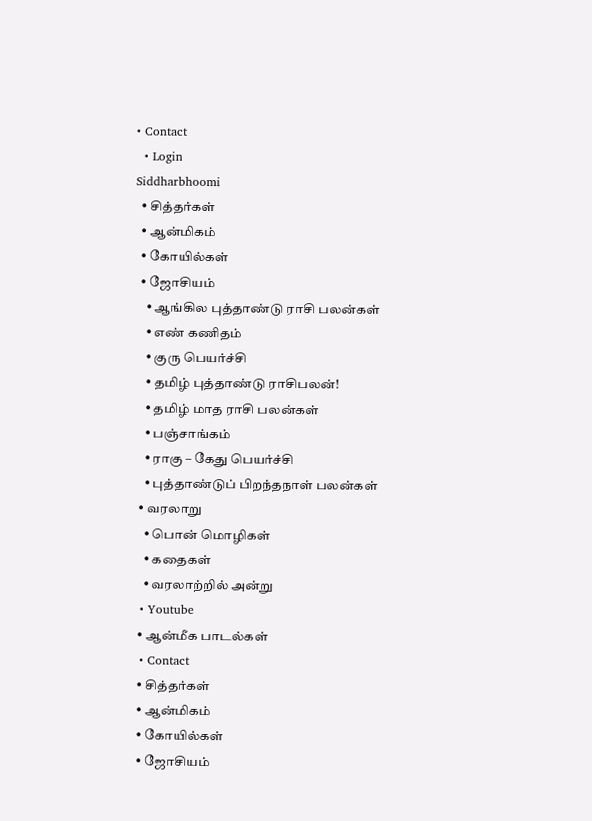• Contact
  • Login
Siddharbhoomi
  • சித்தர்கள்
  • ஆன்மிகம்
  • கோயில்கள்
  • ஜோசியம்
    • ஆங்கில புத்தாண்டு ராசி பலன்கள்
    • எண் கணிதம்
    • குரு பெயர்ச்சி
    • தமிழ் புத்தாண்டு ராசிபலன்!
    • தமிழ் மாத ராசி பலன்கள்
    • பஞ்சாங்கம்
    • ராகு – கேது பெயர்ச்சி
    • புத்தாண்டுப் பிறந்தநாள் பலன்கள்
  • வரலாறு
    • பொன் மொழிகள்
    • கதைகள்
    • வரலாற்றில் அன்று
  • Youtube
  • ஆன்மீக பாடல்கள்
  • Contact
  • சித்தர்கள்
  • ஆன்மிகம்
  • கோயில்கள்
  • ஜோசியம்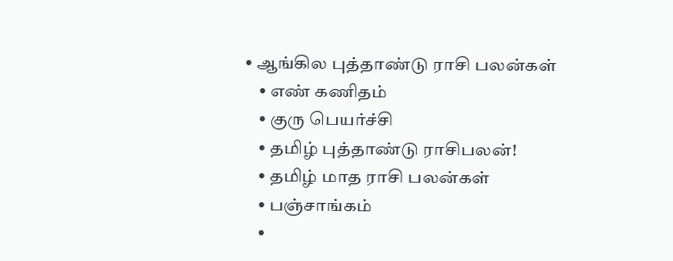• ஆங்கில புத்தாண்டு ராசி பலன்கள்
    • எண் கணிதம்
    • குரு பெயர்ச்சி
    • தமிழ் புத்தாண்டு ராசிபலன்!
    • தமிழ் மாத ராசி பலன்கள்
    • பஞ்சாங்கம்
    •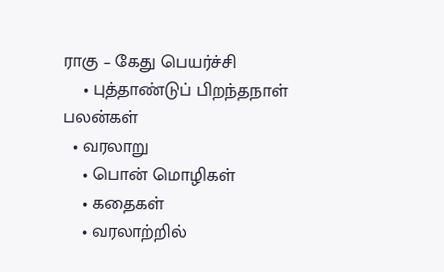ராகு – கேது பெயர்ச்சி
    • புத்தாண்டுப் பிறந்தநாள் பலன்கள்
  • வரலாறு
    • பொன் மொழிகள்
    • கதைகள்
    • வரலாற்றில்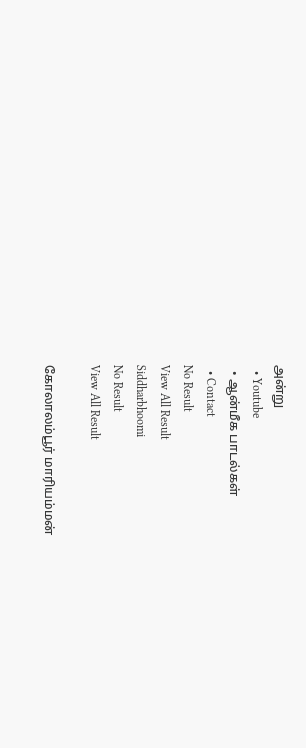அன்று
  • Youtube
  • ஆன்மீக பாடல்கள்
  • Contact
No Result
View All Result
Siddharbhoomi
No Result
View All Result

கோலாலம்பூர் மாரியம்மன்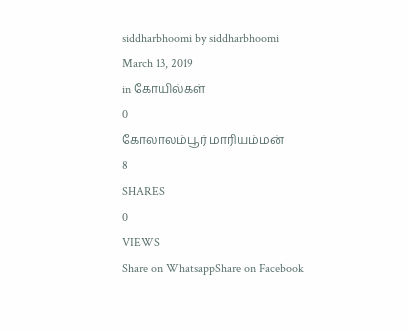siddharbhoomi by siddharbhoomi
March 13, 2019
in கோயில்கள்
0
கோலாலம்பூர் மாரியம்மன்
8
SHARES
0
VIEWS
Share on WhatsappShare on Facebook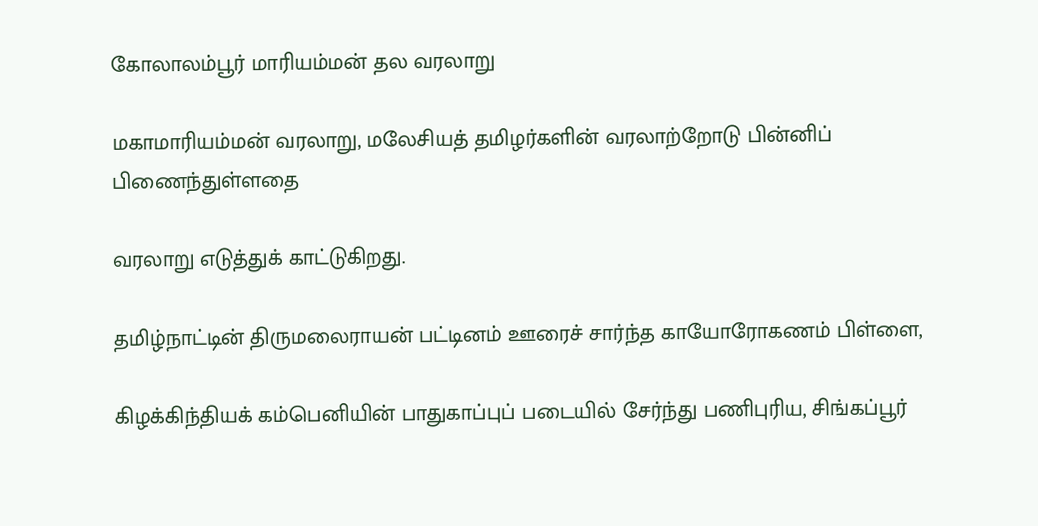கோலாலம்பூர் மாரியம்மன் தல வரலாறு

மகாமாரியம்மன் வரலாறு, மலேசியத் தமிழர்களின் வரலாற்றோடு பின்னிப் பிணைந்துள்ளதை

வரலாறு எடுத்துக் காட்டுகிறது.

தமிழ்நாட்டின் திருமலைராயன் பட்டினம் ஊரைச் சார்ந்த காயோரோகணம் பிள்ளை,

கிழக்கிந்தியக் கம்பெனியின் பாதுகாப்புப் படையில் சேர்ந்து பணிபுரிய, சிங்கப்பூர்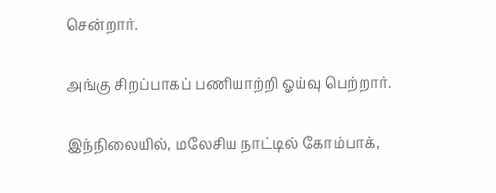சென்றார்.

அங்கு சிறப்பாகப் பணியாற்றி ஓய்வு பெற்றார்.

இந்நிலையில், மலேசிய நாட்டில் கோம்பாக்,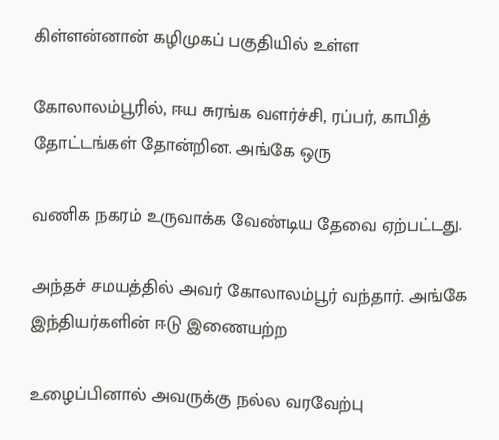கிள்ளன்னான் கழிமுகப் பகுதியில் உள்ள

கோலாலம்பூரில், ஈய சுரங்க வளர்ச்சி, ரப்பர், காபித் தோட்டங்கள் தோன்றின. அங்கே ஒரு

வணிக நகரம் உருவாக்க வேண்டிய தேவை ஏற்பட்டது.

அந்தச் சமயத்தில் அவர் கோலாலம்பூர் வந்தார். அங்கே இந்தியர்களின் ஈடு இணையற்ற

உழைப்பினால் அவருக்கு நல்ல வரவேற்பு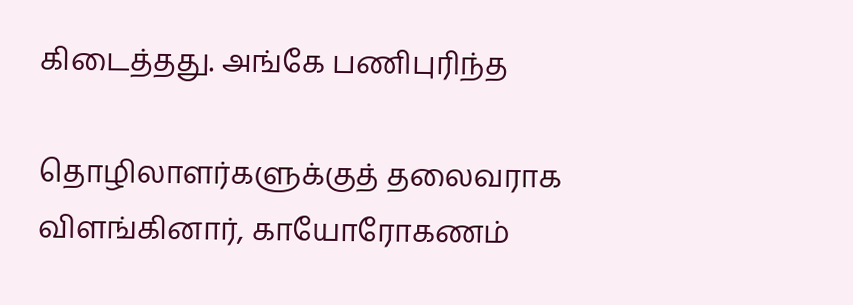கிடைத்தது. அங்கே பணிபுரிந்த

தொழிலாளர்களுக்குத் தலைவராக விளங்கினார், காயோரோகணம்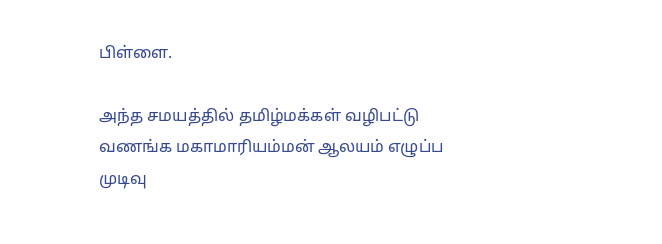பிள்ளை.

அந்த சமயத்தில் தமிழ்மக்கள் வழிபட்டு வணங்க மகாமாரியம்மன் ஆலயம் எழுப்ப முடிவு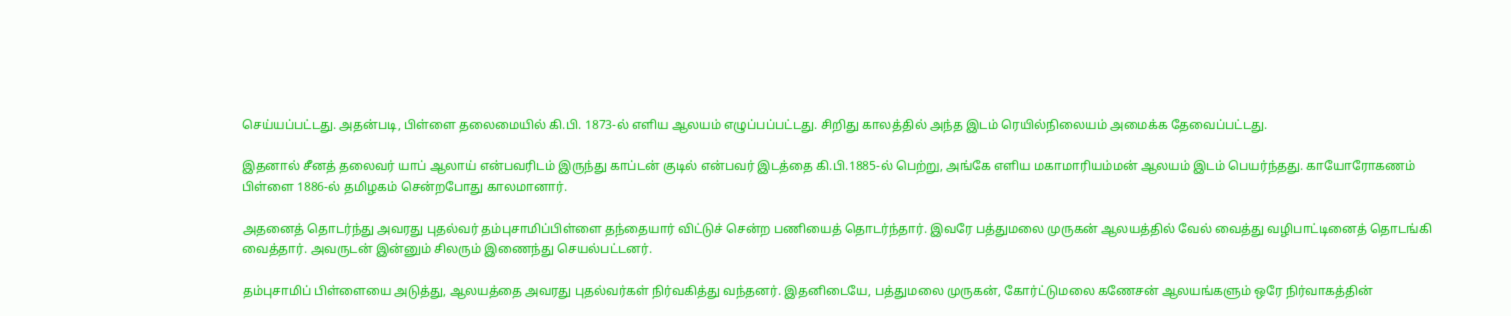செய்யப்பட்டது. அதன்படி, பிள்ளை தலைமையில் கி.பி. 1873-ல் எளிய ஆலயம் எழுப்பப்பட்டது. சிறிது காலத்தில் அந்த இடம் ரெயில்நிலையம் அமைக்க தேவைப்பட்டது.

இதனால் சீனத் தலைவர் யாப் ஆலாய் என்பவரிடம் இருந்து காப்டன் குடில் என்பவர் இடத்தை கி.பி.1885-ல் பெற்று, அங்கே எளிய மகாமாரியம்மன் ஆலயம் இடம் பெயர்ந்தது. காயோரோகணம் பிள்ளை 1886-ல் தமிழகம் சென்றபோது காலமானார்.

அதனைத் தொடர்ந்து அவரது புதல்வர் தம்புசாமிப்பிள்ளை தந்தையார் விட்டுச் சென்ற பணியைத் தொடர்ந்தார். இவரே பத்துமலை முருகன் ஆலயத்தில் வேல் வைத்து வழிபாட்டினைத் தொடங்கி வைத்தார். அவருடன் இன்னும் சிலரும் இணைந்து செயல்பட்டனர்.

தம்புசாமிப் பிள்ளையை அடுத்து, ஆலயத்தை அவரது புதல்வர்கள் நிர்வகித்து வந்தனர். இதனிடையே, பத்துமலை முருகன், கோர்ட்டுமலை கணேசன் ஆலயங்களும் ஒரே நிர்வாகத்தின்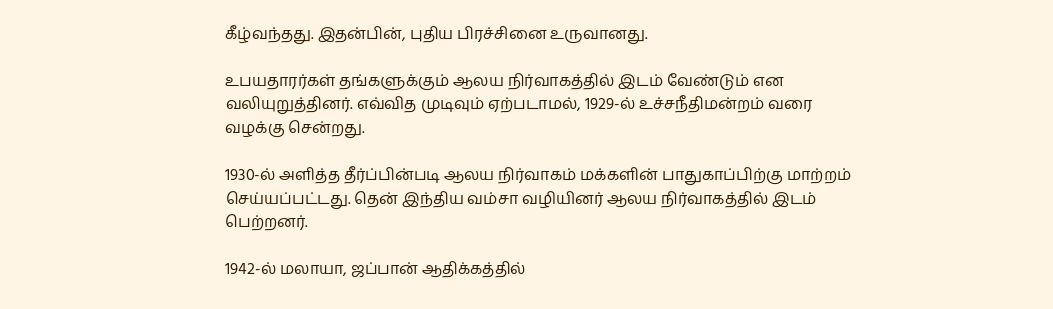கீழ்வந்தது. இதன்பின், புதிய பிரச்சினை உருவானது.

உபயதாரர்கள் தங்களுக்கும் ஆலய நிர்வாகத்தில் இடம் வேண்டும் என வலியுறுத்தினர். எவ்வித முடிவும் ஏற்படாமல், 1929-ல் உச்சநீதிமன்றம் வரை வழக்கு சென்றது.

1930-ல் அளித்த தீர்ப்பின்படி ஆலய நிர்வாகம் மக்களின் பாதுகாப்பிற்கு மாற்றம் செய்யப்பட்டது. தென் இந்திய வம்சா வழியினர் ஆலய நிர்வாகத்தில் இடம் பெற்றனர்.

1942-ல் மலாயா, ஜப்பான் ஆதிக்கத்தில்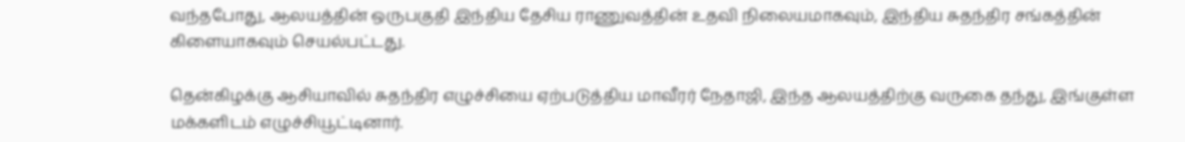வந்தபோது, ஆலயத்தின் ஒருபகுதி இந்திய தேசிய ராணுவத்தின் உதவி நிலையமாகவும், இந்திய சுதந்திர சங்கத்தின் கிளையாகவும் செயல்பட்டது.

தென்கிழக்கு ஆசியாவில் சுதந்திர எழுச்சியை ஏற்படுத்திய மாவீரர் நேதாஜி, இந்த ஆலயத்திற்கு வருகை தந்து, இங்குள்ள மக்களிடம் எழுச்சியூட்டினார்.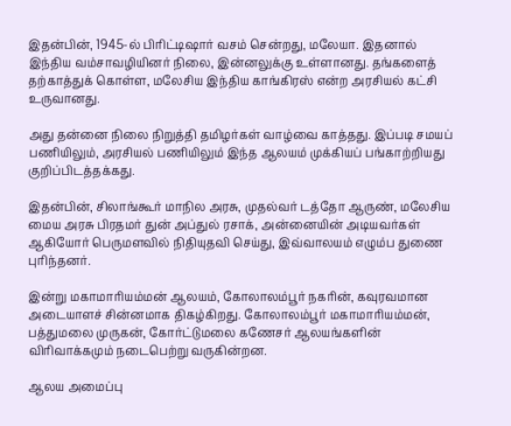இதன்பின், 1945-ல் பிரிட்டிஷார் வசம் சென்றது, மலேயா. இதனால் இந்திய வம்சாவழியினர் நிலை, இன்னலுக்கு உள்ளானது. தங்களைத் தற்காத்துக் கொள்ள, மலேசிய இந்திய காங்கிரஸ் என்ற அரசியல் கட்சி உருவானது.

அது தன்னை நிலை நிறுத்தி தமிழர்கள் வாழ்வை காத்தது. இப்படி சமயப் பணியிலும், அரசியல் பணியிலும் இந்த ஆலயம் முக்கியப் பங்காற்றியது குறிப்பிடத்தக்கது.

இதன்பின், சிலாங்கூர் மாநில அரசு, முதல்வர் டத்தோ ஆருண், மலேசிய மைய அரசு பிரதமர் துன் அப்துல் ரசாக், அன்னையின் அடியவர்கள் ஆகியோர் பெருமளவில் நிதியுதவி செய்து, இவ்வாலயம் எழும்ப துணை புரிந்தனர்.

இன்று மகாமாரியம்மன் ஆலயம், கோலாலம்பூர் நகரின், கவுரவமான அடையாளச் சின்னமாக திகழ்கிறது. கோலாலம்பூர் மகாமாரியம்மன், பத்துமலை முருகன், கோர்ட்டுமலை கணேசர் ஆலயங்களின் விரிவாக்கமும் நடைபெற்று வருகின்றன.

ஆலய அமைப்பு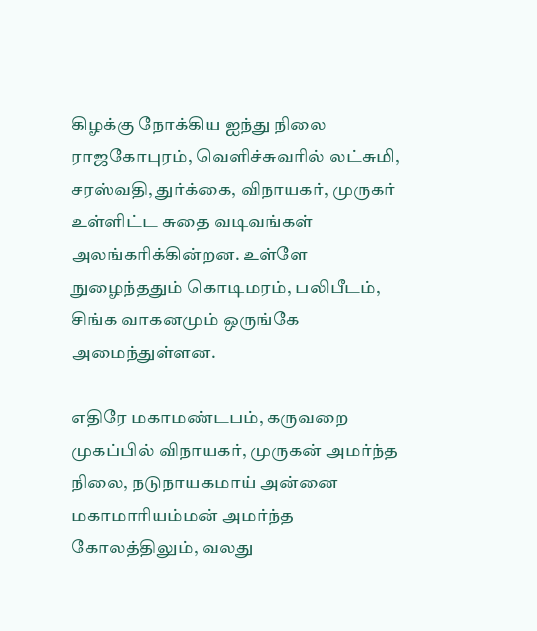கிழக்கு நோக்கிய ஐந்து நிலை ராஜகோபுரம், வெளிச்சுவரில் லட்சுமி, சரஸ்வதி, துர்க்கை, விநாயகர், முருகர் உள்ளிட்ட சுதை வடிவங்கள் அலங்கரிக்கின்றன. உள்ளே நுழைந்ததும் கொடிமரம், பலிபீடம், சிங்க வாகனமும் ஒருங்கே அமைந்துள்ளன.

எதிரே மகாமண்டபம், கருவறை முகப்பில் விநாயகர், முருகன் அமர்ந்த நிலை, நடுநாயகமாய் அன்னை மகாமாரியம்மன் அமர்ந்த கோலத்திலும், வலது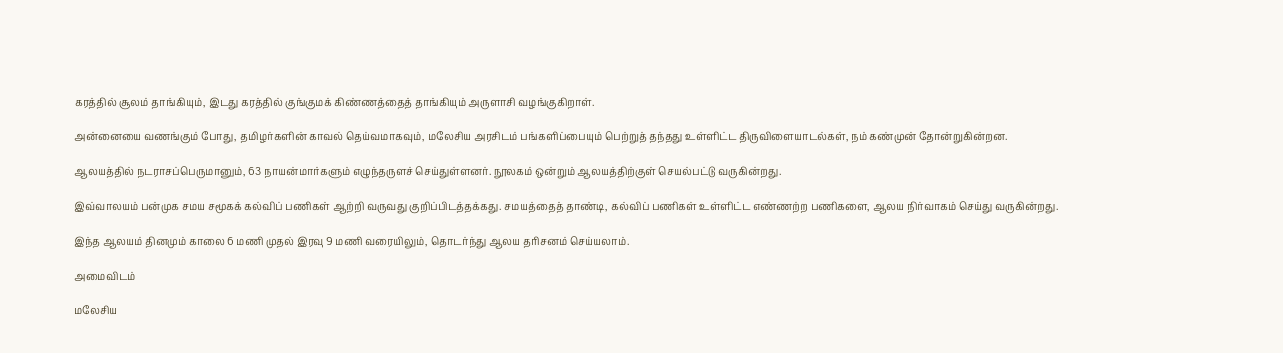கரத்தில் சூலம் தாங்கியும், இடது கரத்தில் குங்குமக் கிண்ணத்தைத் தாங்கியும் அருளாசி வழங்குகிறாள்.

அன்னையை வணங்கும் போது, தமிழர்களின் காவல் தெய்வமாகவும், மலேசிய அரசிடம் பங்களிப்பையும் பெற்றுத் தந்தது உள்ளிட்ட திருவிளையாடல்கள், நம் கண்முன் தோன்றுகின்றன.

ஆலயத்தில் நடராசப்பெருமானும், 63 நாயன்மார்களும் எழுந்தருளச் செய்துள்ளனர். நூலகம் ஒன்றும் ஆலயத்திற்குள் செயல்பட்டு வருகின்றது.

இவ்வாலயம் பன்முக சமய சமூகக் கல்விப் பணிகள் ஆற்றி வருவது குறிப்பிடத்தக்கது. சமயத்தைத் தாண்டி, கல்விப் பணிகள் உள்ளிட்ட எண்ணற்ற பணிகளை, ஆலய நிர்வாகம் செய்து வருகின்றது.

இந்த ஆலயம் தினமும் காலை 6 மணி முதல் இரவு 9 மணி வரையிலும், தொடர்ந்து ஆலய தரிசனம் செய்யலாம்.

அமைவிடம்

மலேசிய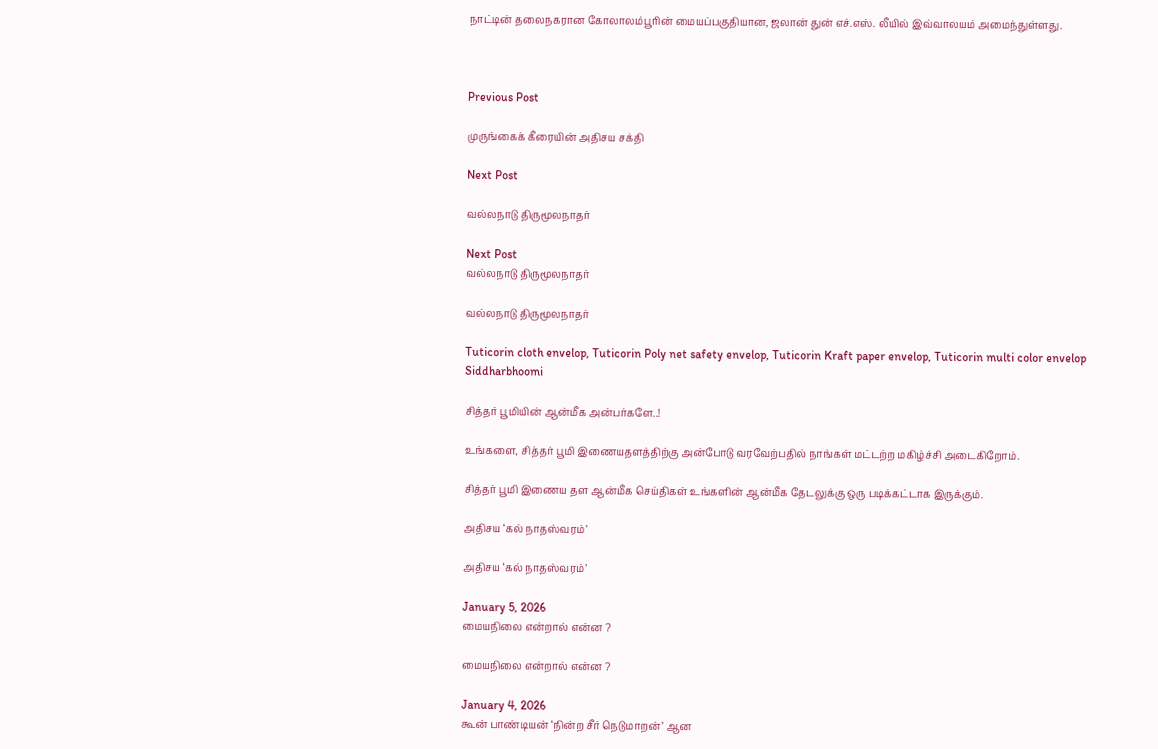நாட்டின் தலைநகரான கோலாலம்பூரின் மையப்பகுதியான, ஜலான் துன் எச்.எஸ். லீயில் இவ்வாலயம் அமைந்துள்ளது.



Previous Post

முருங்கைக் கீரையின் அதிசய சக்தி

Next Post

வல்லநாடு திருமூலநாதர்

Next Post
வல்லநாடு திருமூலநாதர்

வல்லநாடு திருமூலநாதர்

Tuticorin cloth envelop, Tuticorin Poly net safety envelop, Tuticorin Kraft paper envelop, Tuticorin multi color envelop
Siddharbhoomi

சித்தர் பூமியின் ஆன்மீக அன்பர்களே..!

உங்களை, சித்தர் பூமி இணையதளத்திற்கு அன்போடு வரவேற்பதில் நாங்கள் மட்டற்ற மகிழ்ச்சி அடைகிறோம்.

சித்தர் பூமி இணைய தள ஆன்மீக செய்திகள் உங்களின் ஆன்மீக தேடலுக்கு ஒரு படிக்கட்டாக இருக்கும்.

அதிசய ‘கல் நாதஸ்வரம்’

அதிசய ‘கல் நாதஸ்வரம்’

January 5, 2026
மையநிலை என்றால் என்ன ?

மையநிலை என்றால் என்ன ?

January 4, 2026
கூன் பாண்டியன் ‘நின்ற சீர் நெடுமாறன்’ ஆன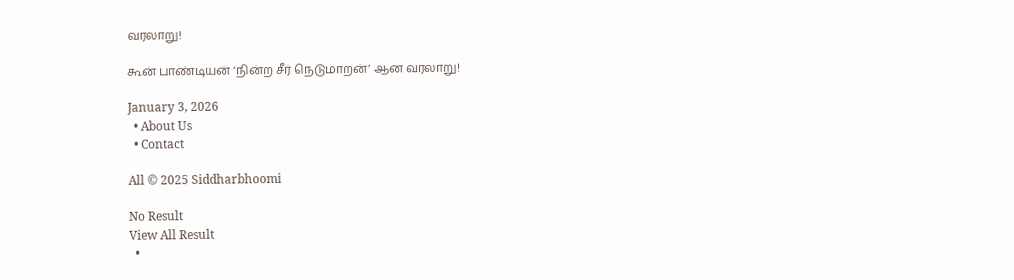வரலாறு!

கூன் பாண்டியன் ‘நின்ற சீர் நெடுமாறன்’ ஆன வரலாறு!

January 3, 2026
  • About Us
  • Contact

All © 2025 Siddharbhoomi

No Result
View All Result
  •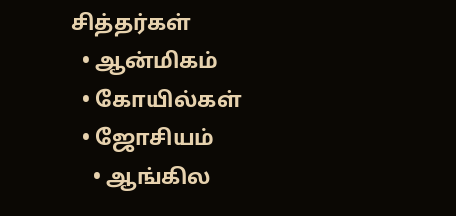சித்தர்கள்
  • ஆன்மிகம்
  • கோயில்கள்
  • ஜோசியம்
    • ஆங்கில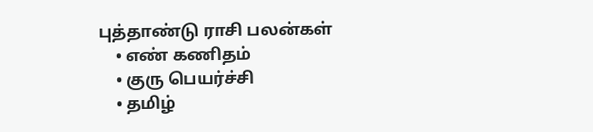புத்தாண்டு ராசி பலன்கள்
    • எண் கணிதம்
    • குரு பெயர்ச்சி
    • தமிழ்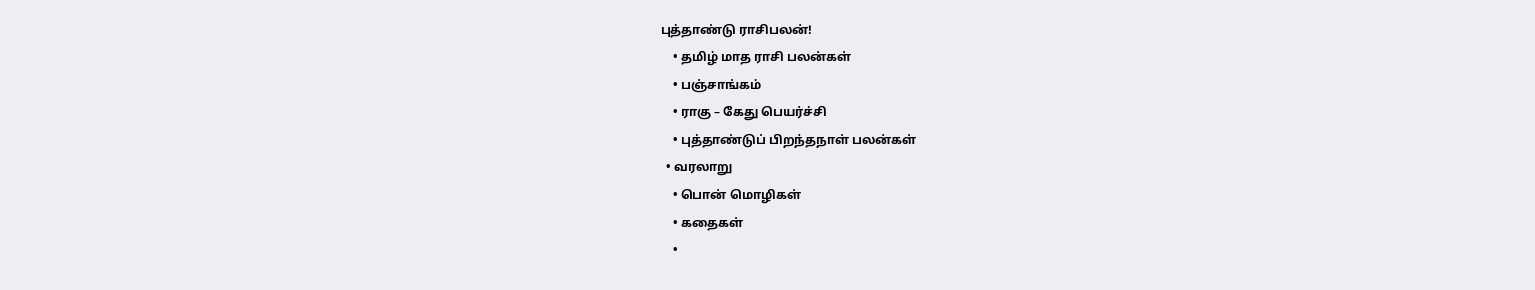புத்தாண்டு ராசிபலன்!
    • தமிழ் மாத ராசி பலன்கள்
    • பஞ்சாங்கம்
    • ராகு – கேது பெயர்ச்சி
    • புத்தாண்டுப் பிறந்தநாள் பலன்கள்
  • வரலாறு
    • பொன் மொழிகள்
    • கதைகள்
    •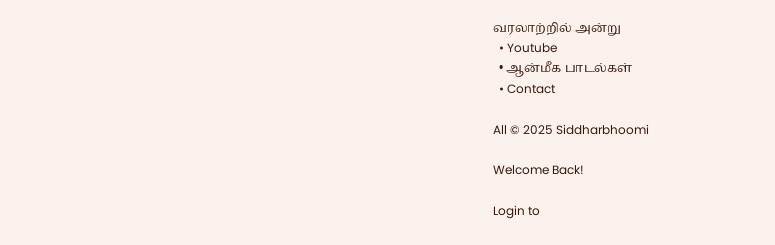வரலாற்றில் அன்று
  • Youtube
  • ஆன்மீக பாடல்கள்
  • Contact

All © 2025 Siddharbhoomi

Welcome Back!

Login to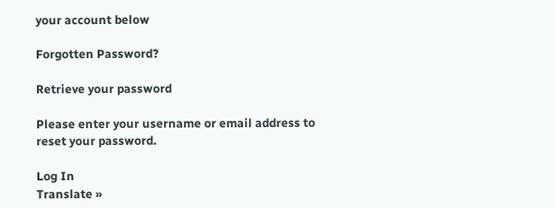your account below

Forgotten Password?

Retrieve your password

Please enter your username or email address to reset your password.

Log In
Translate »